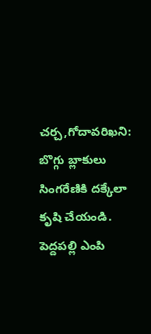చర్చ,గోదావరిఖని: బొగ్గు బ్లాకులు సింగరేణికి దక్కేలా కృషి చేయండి.
పెద్దపల్లి ఎంపి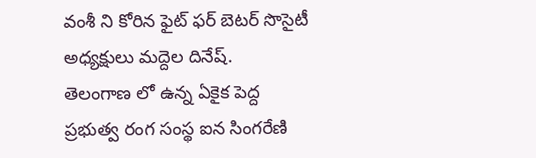వంశీ ని కోరిన ఫైట్ ఫర్ బెటర్ సొసైటీ అధ్యక్షులు మద్దెల దినేష్.
తెలంగాణ లో ఉన్న ఏకైక పెద్ద ప్రభుత్వ రంగ సంస్థ ఐన సింగరేణి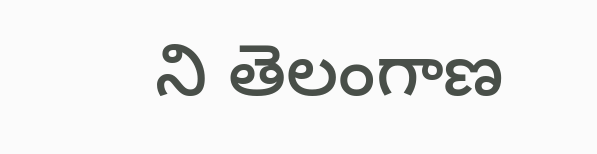ని తెలంగాణ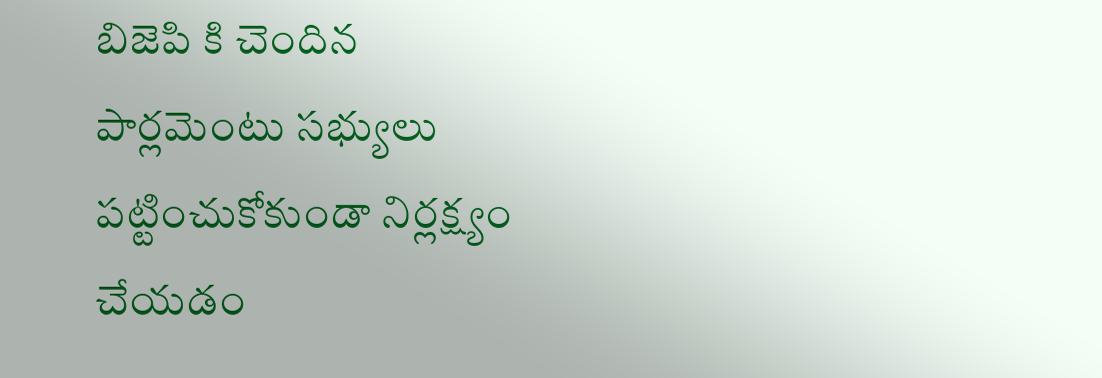బిజెపి కి చెందిన పార్లమెంటు సభ్యులు పట్టించుకోకుండా నిర్లక్ష్యం చేయడం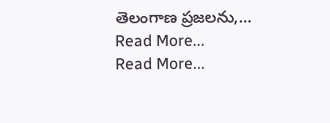తెలంగాణ ప్రజలను,…
Read More...
Read More...